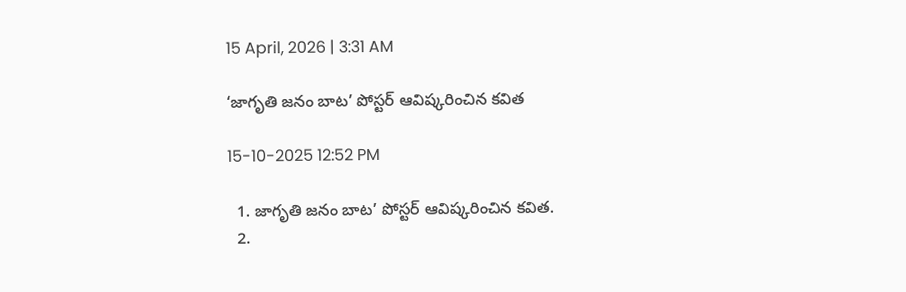15 April, 2026 | 3:31 AM

‘జాగృతి జనం బాట’ పోస్టర్ ఆవిష్కరించిన కవిత

15-10-2025 12:52 PM

  1. జాగృతి జనం బాట’ పోస్టర్ ఆవిష్కరించిన కవిత.
  2.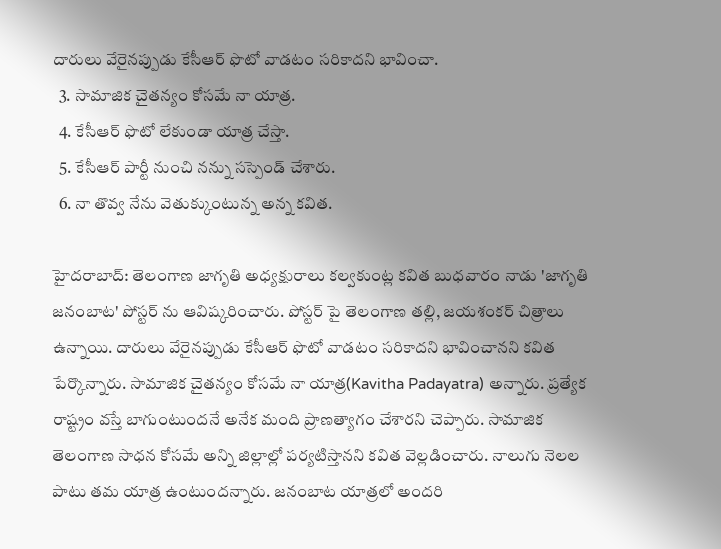దారులు వేరైనప్పుడు కేసీఆర్ ఫొటో వాడటం సరికాదని భావించా.
  3. సామాజిక చైతన్యం కోసమే నా యాత్ర.
  4. కేసీఆర్‌ ఫొటో లేకుండా యాత్ర చేస్తా.
  5. కేసీఆర్‌ పార్టీ నుంచి నన్ను సస్పెండ్ చేశారు.
  6. నా తొవ్వ నేను వెతుక్కుంటున్న అన్న కవిత.

హైదరాబాద్: తెలంగాణ జాగృతి అధ్యక్షురాలు కల్వకుంట్ల కవిత బుధవారం నాడు 'జాగృతి జనంబాట' పోస్టర్ ను ఆవిష్కరించారు. పోస్టర్ పై తెలంగాణ తల్లి, జయశంకర్ చిత్రాలు ఉన్నాయి. దారులు వేరైనప్పుడు కేసీఆర్ ఫొటో వాడటం సరికాదని భావించానని కవిత పేర్కొన్నారు. సామాజిక చైతన్యం కోసమే నా యాత్ర(Kavitha Padayatra) అన్నారు. ప్రత్యేక రాష్ట్రం వస్తే బాగుంటుందనే అనేక మంది ప్రాణత్యాగం చేశారని చెప్పారు. సామాజిక తెలంగాణ సాధన కోసమే అన్ని జిల్లాల్లో పర్యటిస్తానని కవిత వెల్లడించారు. నాలుగు నెలల పాటు తమ యాత్ర ఉంటుందన్నారు. జనంబాట యాత్రలో అందరి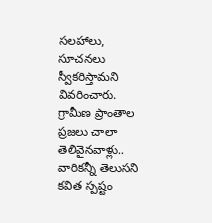సలహాలు, సూచనలు స్వీకరిస్తామని వివరించారు. గ్రామీణ ప్రాంతాల ప్రజలు చాలా తెలివైనవాళ్లు.. వారికన్నీ తెలుసని కవిత స్పష్టం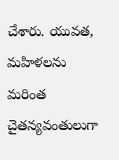చేశారు. యువత, మహిళలను మరింత చైతన్యవంతులుగా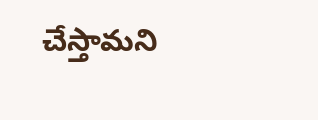చేస్తామని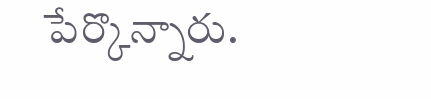పేర్కొన్నారు.